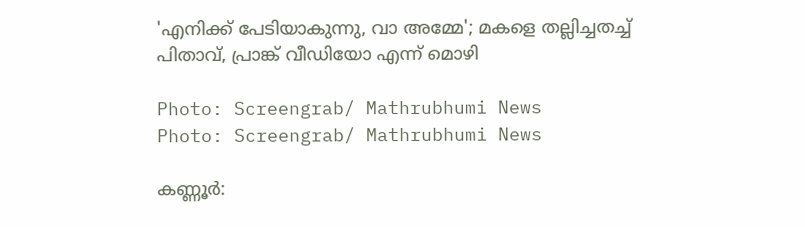'എനിക്ക് പേടിയാകുന്നു, വാ അമ്മേ'; മകളെ തല്ലിച്ചതച്ച് പിതാവ്, പ്രാങ്ക് വീഡിയോ എന്ന് മൊഴി

Photo: Screengrab/ Mathrubhumi News
Photo: Screengrab/ Mathrubhumi News

കണ്ണൂർ: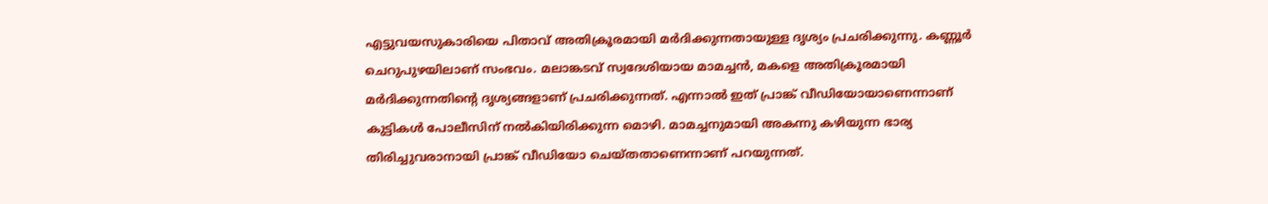എട്ടുവയസുകാരിയെ പിതാവ് അതിക്രൂരമായി മർദിക്കുന്നതായുള്ള ദൃശ്യം പ്രചരിക്കുന്നു. കണ്ണൂർ ചെറുപുഴയിലാണ് സംഭവം. മലാങ്കടവ് സ്വദേശിയായ മാമച്ചൻ, മകളെ അതിക്രൂരമായി മർദിക്കുന്നതിന്റെ ദൃശ്യങ്ങളാണ് പ്രചരിക്കുന്നത്. എന്നാൽ ഇത് പ്രാങ്ക് വീഡിയോയാണെന്നാണ് കുട്ടികൾ പോലീസിന് നൽകിയിരിക്കുന്ന മൊഴി. മാമച്ചനുമായി അകന്നു കഴിയുന്ന ഭാര്യ തിരിച്ചുവരാനായി പ്രാങ്ക് വീഡിയോ ചെയ്തതാണെന്നാണ് പറയുന്നത്.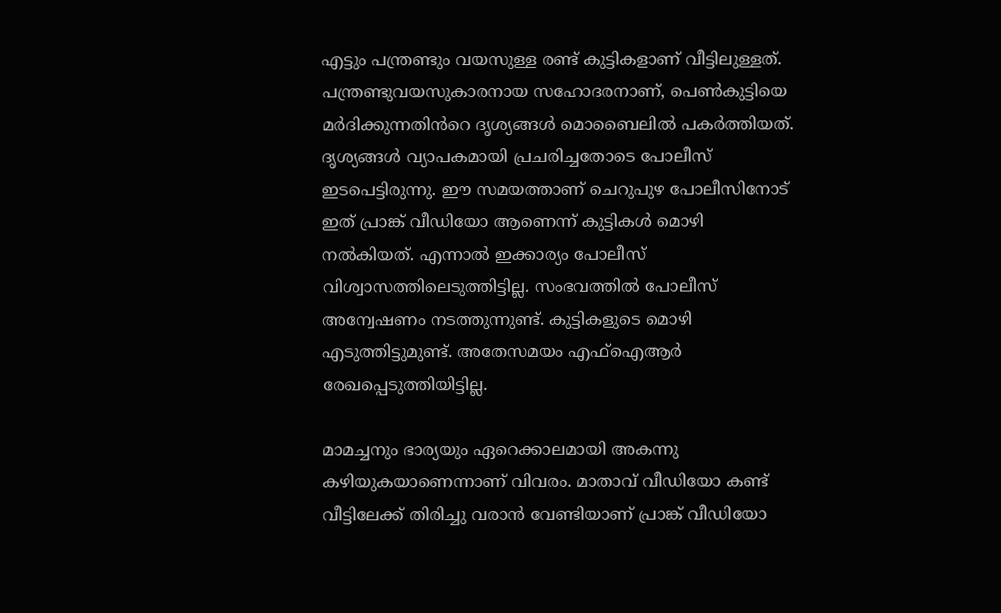എട്ടും പന്ത്രണ്ടും വയസുള്ള രണ്ട് കുട്ടികളാണ് വീട്ടിലുള്ളത്. പന്ത്രണ്ടുവയസുകാരനായ സഹോദരനാണ്, പെൺകുട്ടിയെ മർദിക്കുന്നതിൻറെ ദൃശ്യങ്ങൾ മൊബൈലിൽ പകർത്തിയത്. ദൃശ്യങ്ങൾ വ്യാപകമായി പ്രചരിച്ചതോടെ പോലീസ് ഇടപെട്ടിരുന്നു. ഈ സമയത്താണ് ചെറുപുഴ പോലീസിനോട് ഇത് പ്രാങ്ക് വീഡിയോ ആണെന്ന് കുട്ടികൾ മൊഴി നൽകിയത്. എന്നാൽ ഇക്കാര്യം പോലീസ് വിശ്വാസത്തിലെടുത്തിട്ടില്ല. സംഭവത്തിൽ പോലീസ് അന്വേഷണം നടത്തുന്നുണ്ട്. കുട്ടികളുടെ മൊഴി എടുത്തിട്ടുമുണ്ട്. അതേസമയം എഫ്ഐആർ രേഖപ്പെടുത്തിയിട്ടില്ല.

മാമച്ചനും ഭാര്യയും ഏറെക്കാലമായി അകന്നു കഴിയുകയാണെന്നാണ് വിവരം. മാതാവ് വീഡിയോ കണ്ട് വീട്ടിലേക്ക് തിരിച്ചു വരാൻ വേണ്ടിയാണ് പ്രാങ്ക് വീഡിയോ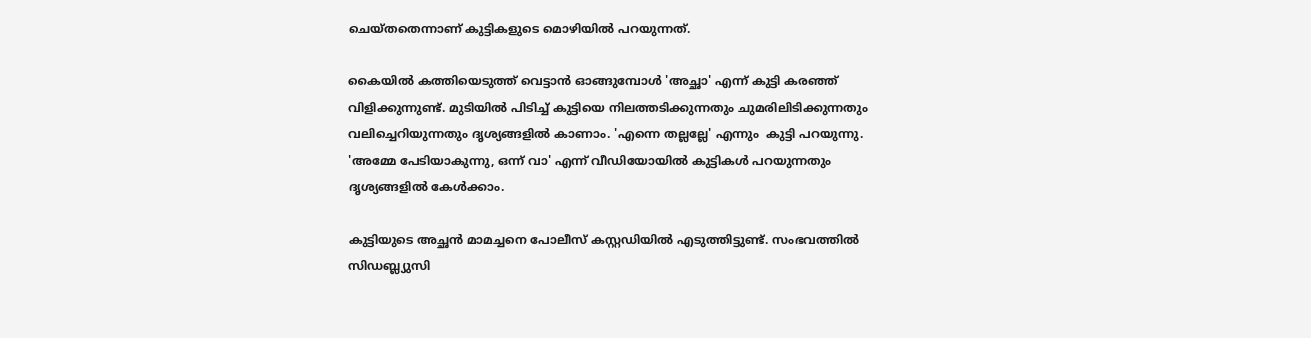ചെയ്തതെന്നാണ് കുട്ടികളുടെ മൊഴിയിൽ പറയുന്നത്.

കൈയിൽ കത്തിയെടുത്ത് വെട്ടാൻ ഓങ്ങുമ്പോൾ 'അച്ഛാ' എന്ന് കുട്ടി കരഞ്ഞ് വിളിക്കുന്നുണ്ട്. മുടിയിൽ പിടിച്ച് കുട്ടിയെ നിലത്തടിക്കുന്നതും ചുമരിലിടിക്കുന്നതും വലിച്ചെറിയുന്നതും ദൃശ്യങ്ങളിൽ കാണാം. 'എന്നെ തല്ലല്ലേ' എന്നും  കുട്ടി പറയുന്നു.  'അമ്മേ പേടിയാകുന്നു, ഒന്ന് വാ' എന്ന് വീഡിയോയിൽ കുട്ടികൾ പറയുന്നതും ദൃശ്യങ്ങളിൽ കേൾക്കാം.

കുട്ടിയുടെ അച്ഛൻ മാമച്ചനെ പോലീസ് കസ്റ്റഡിയിൽ എടുത്തിട്ടുണ്ട്. സംഭവത്തിൽ സിഡബ്ല്യുസി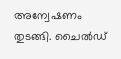അന്വേഷണം തുടങ്ങി. ചൈൽഡ്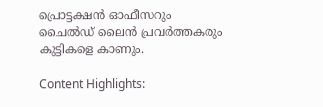പ്രൊട്ടക്ഷൻ ഓഫീസറും ചൈൽഡ് ലൈൻ പ്രവർത്തകരും കുട്ടികളെ കാണും.

Content Highlights: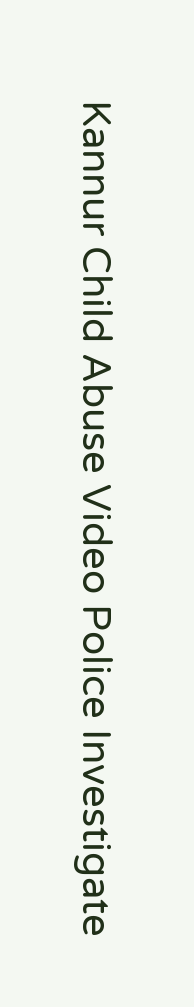Kannur Child Abuse Video Police Investigate